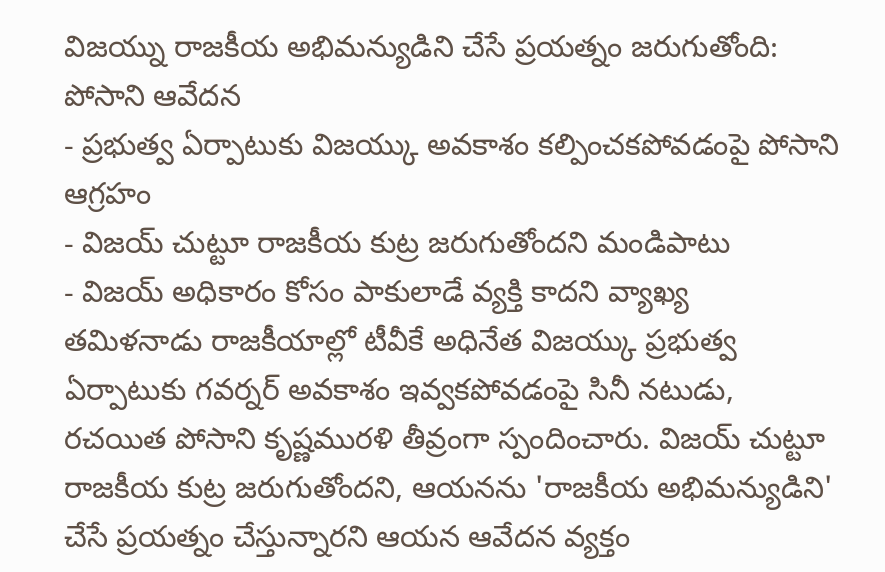విజయ్ను రాజకీయ అభిమన్యుడిని చేసే ప్రయత్నం జరుగుతోంది: పోసాని ఆవేదన
- ప్రభుత్వ ఏర్పాటుకు విజయ్కు అవకాశం కల్పించకపోవడంపై పోసాని ఆగ్రహం
- విజయ్ చుట్టూ రాజకీయ కుట్ర జరుగుతోందని మండిపాటు
- విజయ్ అధికారం కోసం పాకులాడే వ్యక్తి కాదని వ్యాఖ్య
తమిళనాడు రాజకీయాల్లో టీవీకే అధినేత విజయ్కు ప్రభుత్వ ఏర్పాటుకు గవర్నర్ అవకాశం ఇవ్వకపోవడంపై సినీ నటుడు, రచయిత పోసాని కృష్ణమురళి తీవ్రంగా స్పందించారు. విజయ్ చుట్టూ రాజకీయ కుట్ర జరుగుతోందని, ఆయనను 'రాజకీయ అభిమన్యుడిని' చేసే ప్రయత్నం చేస్తున్నారని ఆయన ఆవేదన వ్యక్తం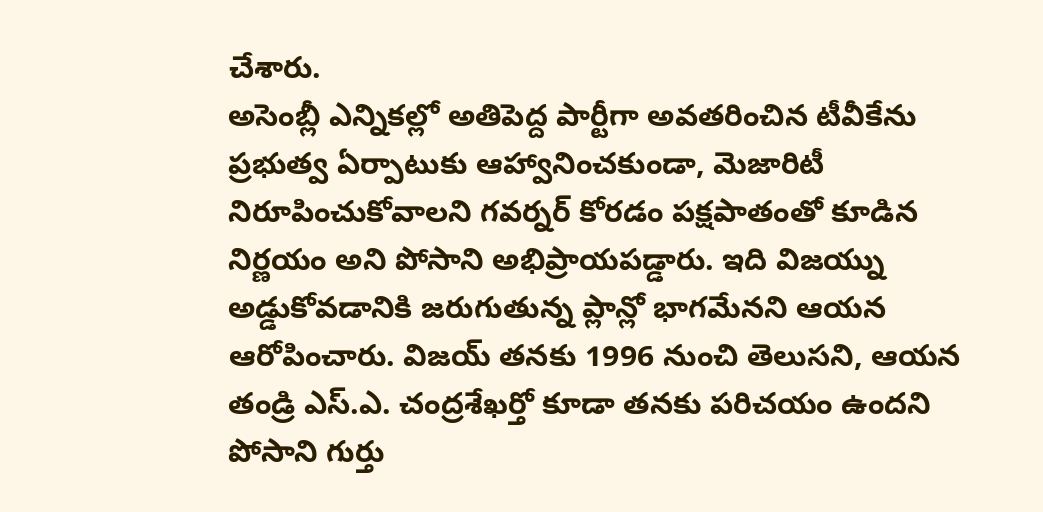చేశారు.
అసెంబ్లీ ఎన్నికల్లో అతిపెద్ద పార్టీగా అవతరించిన టీవీకేను ప్రభుత్వ ఏర్పాటుకు ఆహ్వానించకుండా, మెజారిటీ నిరూపించుకోవాలని గవర్నర్ కోరడం పక్షపాతంతో కూడిన నిర్ణయం అని పోసాని అభిప్రాయపడ్డారు. ఇది విజయ్ను అడ్డుకోవడానికి జరుగుతున్న ప్లాన్లో భాగమేనని ఆయన ఆరోపించారు. విజయ్ తనకు 1996 నుంచి తెలుసని, ఆయన తండ్రి ఎస్.ఎ. చంద్రశేఖర్తో కూడా తనకు పరిచయం ఉందని పోసాని గుర్తు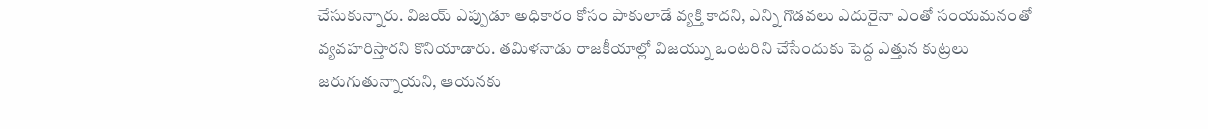చేసుకున్నారు. విజయ్ ఎప్పుడూ అధికారం కోసం పాకులాడే వ్యక్తి కాదని, ఎన్ని గొడవలు ఎదురైనా ఎంతో సంయమనంతో వ్యవహరిస్తారని కొనియాడారు. తమిళనాడు రాజకీయాల్లో విజయ్ను ఒంటరిని చేసేందుకు పెద్ద ఎత్తున కుట్రలు జరుగుతున్నాయని, ఆయనకు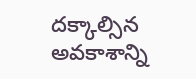దక్కాల్సిన అవకాశాన్ని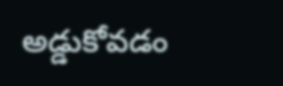అడ్డుకోవడం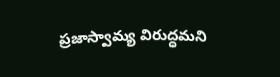ప్రజాస్వామ్య విరుద్ధమని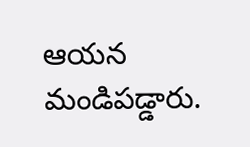ఆయన మండిపడ్డారు.